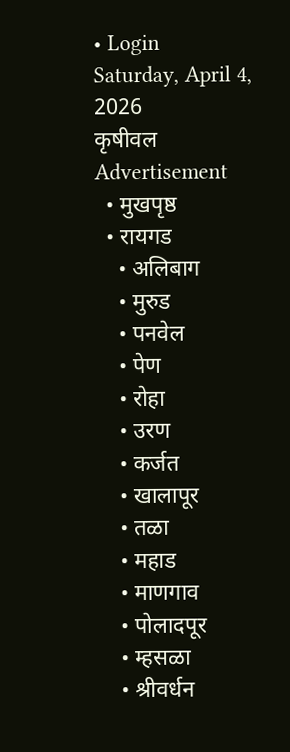• Login
Saturday, April 4, 2026
कृषीवल
Advertisement
  • मुखपृष्ठ
  • रायगड
    • अलिबाग
    • मुरुड
    • पनवेल
    • पेण
    • रोहा
    • उरण
    • कर्जत
    • खालापूर
    • तळा
    • महाड
    • माणगाव
    • पोलादपूर
    • म्हसळा
    • श्रीवर्धन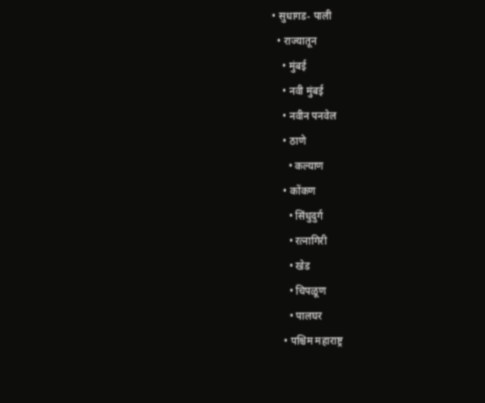• सुधागड- पाली
  • राज्यातून
    • मुंबई
    • नवी मुंबई
    • नवीन पनवेल
    • ठाणे
      • कल्याण
    • कोंकण
      • सिंधुदुर्ग
      • रत्नागिरी
      • खेड
      • चिपळूण
      • पालघर
    • पश्चिम महाराष्ट्र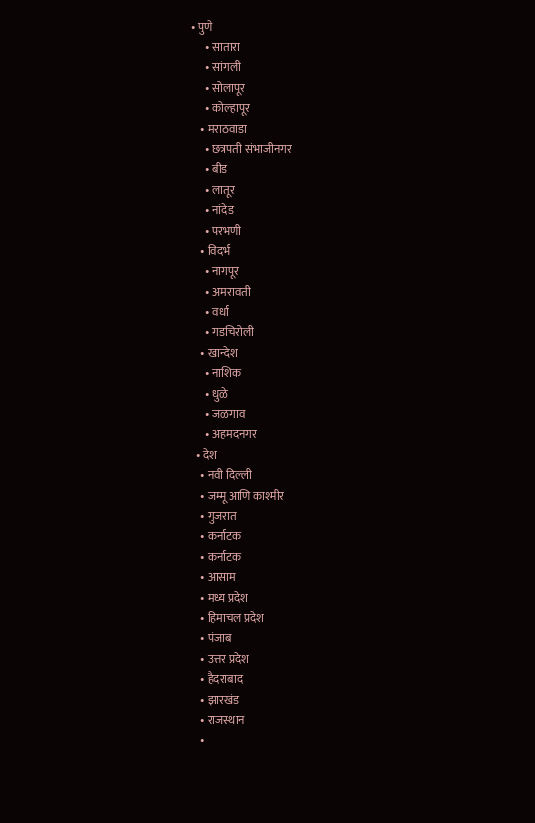• पुणे
      • सातारा
      • सांगली
      • सोलापूर
      • कोल्हापूर
    • मराठवाडा
      • छत्रपती संभाजीनगर
      • बीड
      • लातूर
      • नांदेड
      • परभणी
    • विदर्भ
      • नागपूर
      • अमरावती
      • वर्धा
      • गडचिरोली
    • खान्देश
      • नाशिक
      • धुळे
      • जळगाव
      • अहमदनगर
  • देश
    • नवी दिल्ली
    • जम्मू आणि काश्मीर
    • गुजरात
    • कर्नाटक
    • कर्नाटक
    • आसाम
    • मध्य प्रदेश
    • हिमाचल प्रदेश
    • पंजाब
    • उत्तर प्रदेश
    • हैदराबाद
    • झारखंड
    • राजस्थान
    •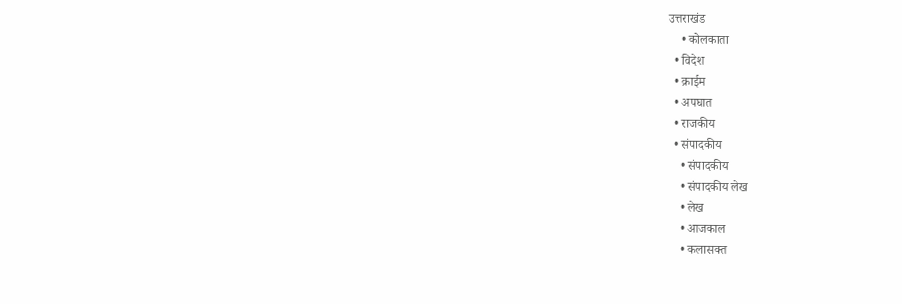उत्तराखंड
    • कोलकाता
  • विदेश
  • क्राईम
  • अपघात
  • राजकीय
  • संपादकीय
    • संपादकीय
    • संपादकीय लेख
    • लेख
    • आजकाल
    • कलासक्त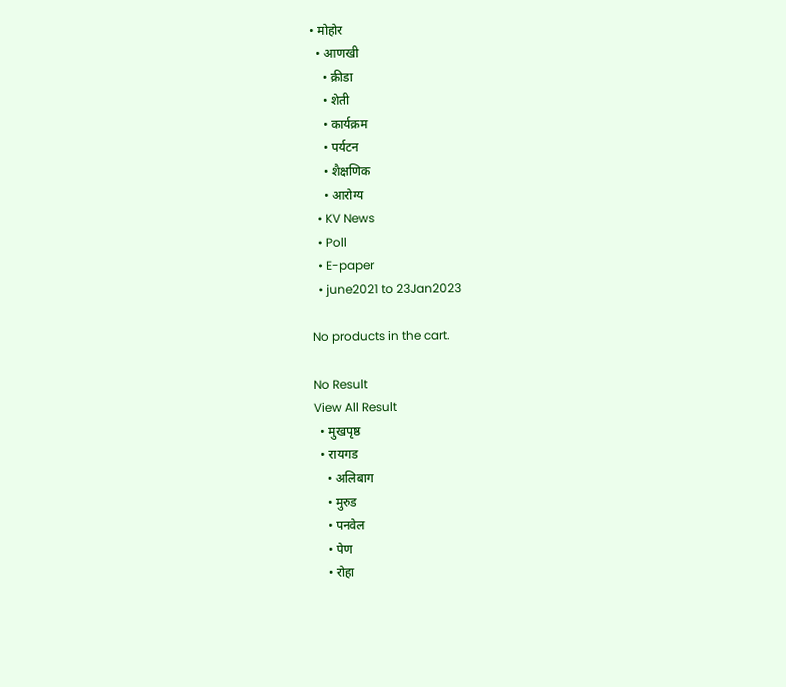• मोहोर
  • आणखी
    • क्रीडा
    • शेती
    • कार्यक्रम
    • पर्यटन
    • शैक्षणिक
    • आरोग्य
  • KV News
  • Poll
  • E-paper
  • june2021 to 23Jan2023

No products in the cart.

No Result
View All Result
  • मुखपृष्ठ
  • रायगड
    • अलिबाग
    • मुरुड
    • पनवेल
    • पेण
    • रोहा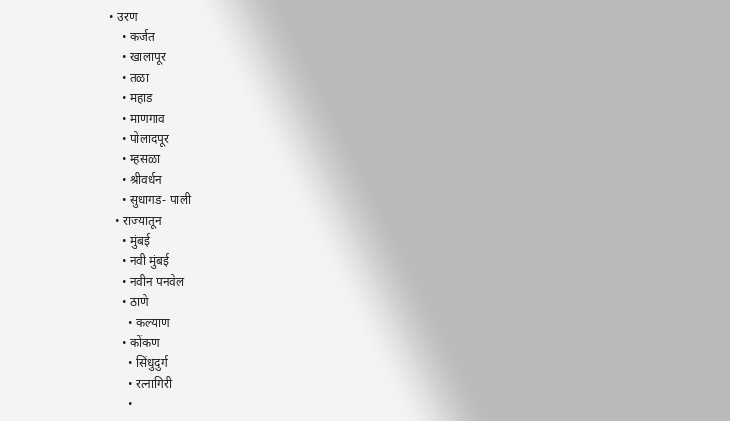• उरण
    • कर्जत
    • खालापूर
    • तळा
    • महाड
    • माणगाव
    • पोलादपूर
    • म्हसळा
    • श्रीवर्धन
    • सुधागड- पाली
  • राज्यातून
    • मुंबई
    • नवी मुंबई
    • नवीन पनवेल
    • ठाणे
      • कल्याण
    • कोंकण
      • सिंधुदुर्ग
      • रत्नागिरी
      •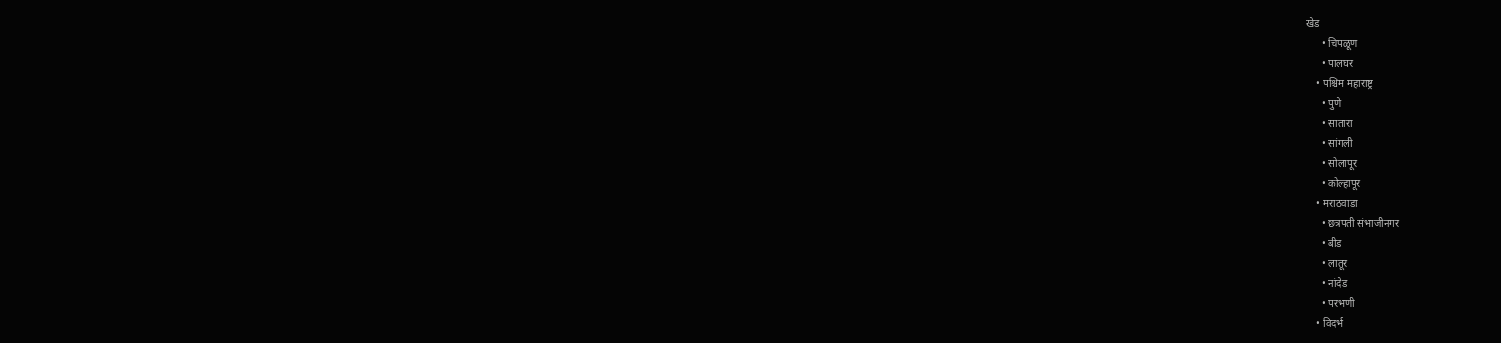खेड
      • चिपळूण
      • पालघर
    • पश्चिम महाराष्ट्र
      • पुणे
      • सातारा
      • सांगली
      • सोलापूर
      • कोल्हापूर
    • मराठवाडा
      • छत्रपती संभाजीनगर
      • बीड
      • लातूर
      • नांदेड
      • परभणी
    • विदर्भ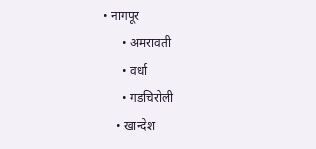• नागपूर
      • अमरावती
      • वर्धा
      • गडचिरोली
    • खान्देश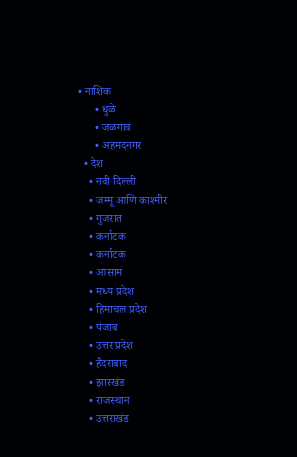• नाशिक
      • धुळे
      • जळगाव
      • अहमदनगर
  • देश
    • नवी दिल्ली
    • जम्मू आणि काश्मीर
    • गुजरात
    • कर्नाटक
    • कर्नाटक
    • आसाम
    • मध्य प्रदेश
    • हिमाचल प्रदेश
    • पंजाब
    • उत्तर प्रदेश
    • हैदराबाद
    • झारखंड
    • राजस्थान
    • उत्तराखंड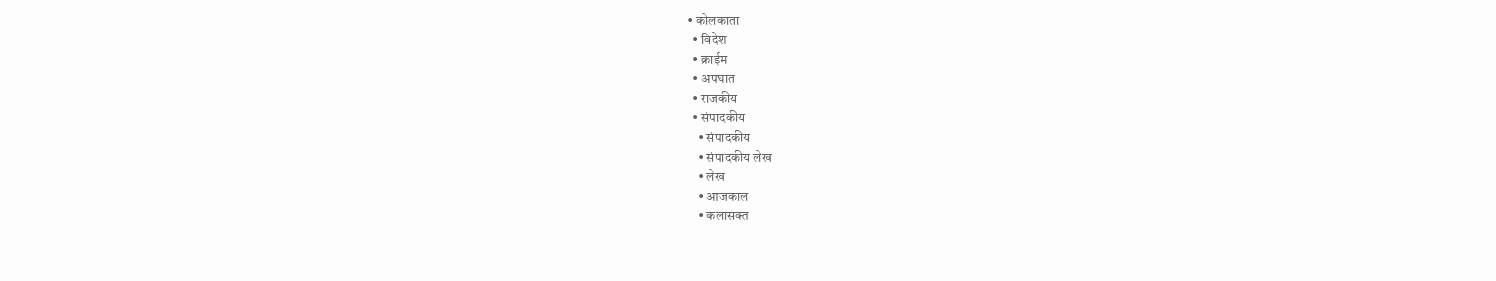• कोलकाता
  • विदेश
  • क्राईम
  • अपघात
  • राजकीय
  • संपादकीय
    • संपादकीय
    • संपादकीय लेख
    • लेख
    • आजकाल
    • कलासक्त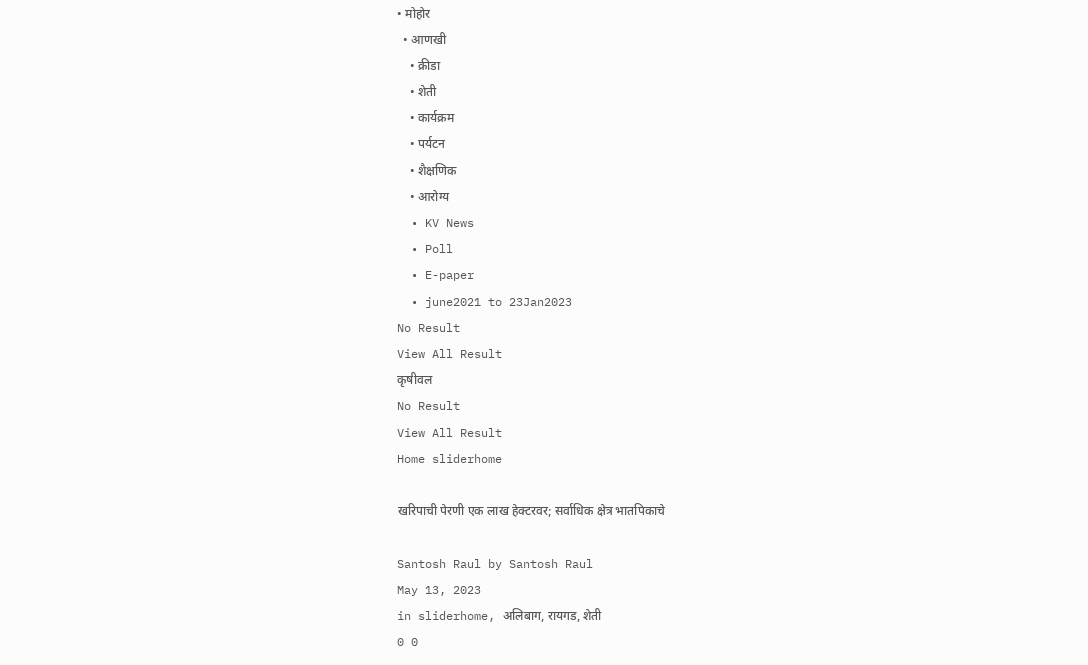• मोहोर
  • आणखी
    • क्रीडा
    • शेती
    • कार्यक्रम
    • पर्यटन
    • शैक्षणिक
    • आरोग्य
  • KV News
  • Poll
  • E-paper
  • june2021 to 23Jan2023
No Result
View All Result
कृषीवल
No Result
View All Result
Home sliderhome

खरिपाची पेरणी एक लाख हेक्टरवर; सर्वाधिक क्षेत्र भातपिकाचे

Santosh Raul by Santosh Raul
May 13, 2023
in sliderhome, अलिबाग, रायगड, शेती
0 0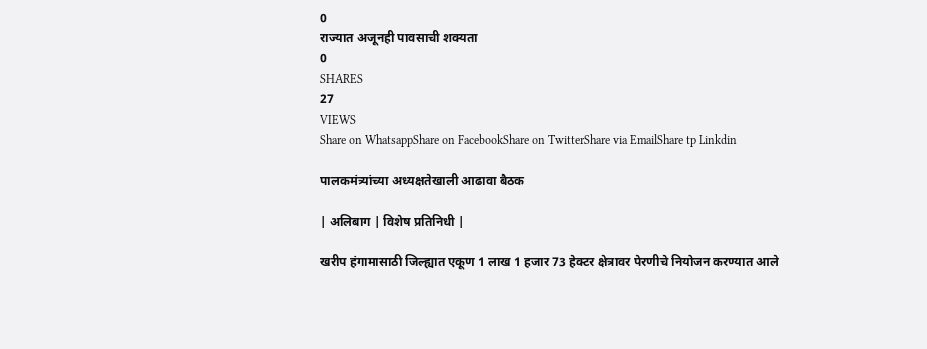0
राज्यात अजूनही पावसाची शक्यता
0
SHARES
27
VIEWS
Share on WhatsappShare on FacebookShare on TwitterShare via EmailShare tp Linkdin

पालकमंत्र्यांच्या अध्यक्षतेखाली आढावा बैठक

| अलिबाग | विशेष प्रतिनिधी |

खरीप हंगामासाठी जिल्ह्यात एकूण 1 लाख 1 हजार 73 हेक्टर क्षेत्रावर पेरणीचे नियोजन करण्यात आले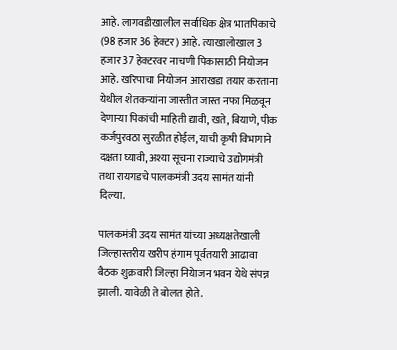आहे. लागवडीखालील सर्वाधिक क्षेत्र भातपिकाचे (98 हजार 36 हेक्टर) आहे. त्याखालोखाल 3 हजार 37 हेक्टरवर नाचणी पिकासाठी नियोजन आहे. खरिपाचा नियोजन आराखडा तयार करताना येथील शेतकऱ्यांना जास्तीत जास्त नफा मिळवून देणाऱ्या पिकांची माहिती द्यावी, खते, बियाणे, पीक कर्जपुरवठा सुरळीत होईल, याची कृषी विभागाने दक्षता घ्यावी, अश्या सूचना राज्याचे उद्योगमंत्री तथा रायगडचे पालकमंत्री उदय सामंत यांनी दिल्या.

पालकमंत्री उदय सामंत यांच्या अध्यक्षतेखाली जिल्हास्तरीय खरीप हंगाम पूर्वतयारी आढावा बैठक शुक्रवारी जिल्हा नियेाजन भवन येथे संपन्न झाली. यावेळी ते बोलत होते.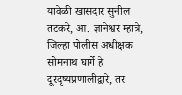यावेळी खासदार सुनील तटकरे, आ. ज्ञानेश्वर म्हात्रे, जिल्हा पोलीस अधीक्षक सोमनाथ घार्गे हे दूरदृष्यप्रणालीद्वारे, तर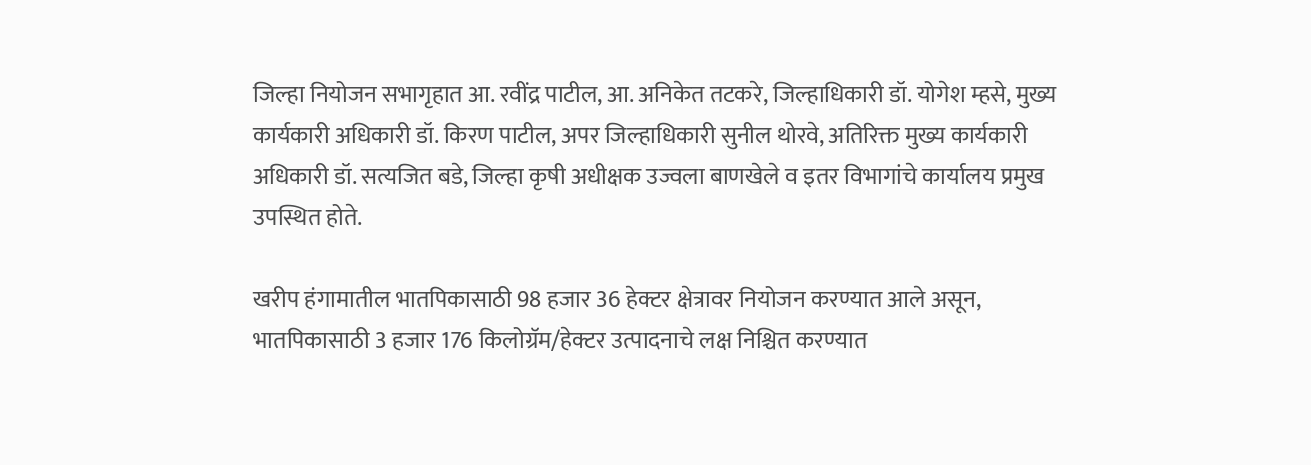जिल्हा नियोजन सभागृहात आ. रवींद्र पाटील, आ. अनिकेत तटकरे, जिल्हाधिकारी डॉ. योगेश म्हसे, मुख्य कार्यकारी अधिकारी डॉ. किरण पाटील, अपर जिल्हाधिकारी सुनील थोरवे, अतिरिक्त मुख्य कार्यकारी अधिकारी डॉ. सत्यजित बडे, जिल्हा कृषी अधीक्षक उज्वला बाणखेले व इतर विभागांचे कार्यालय प्रमुख उपस्थित होते.

खरीप हंगामातील भातपिकासाठी 98 हजार 36 हेक्टर क्षेत्रावर नियोजन करण्यात आले असून, भातपिकासाठी 3 हजार 176 किलोग्रॅम/हेक्टर उत्पादनाचे लक्ष निश्चित करण्यात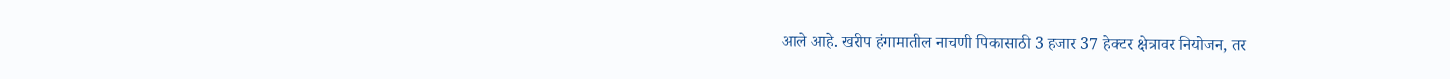आले आहे. खरीप हंगामातील नाचणी पिकासाठी 3 हजार 37 हेक्टर क्षेत्रावर नियोजन, तर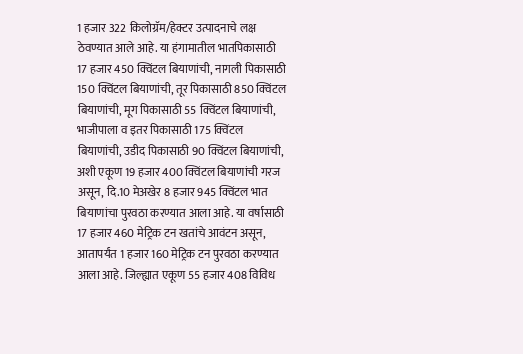1 हजार 322 किलोग्रॅम/हेक्टर उत्पादनाचे लक्ष ठेवण्यात आले आहे. या हंगामातील भातपिकासाठी 17 हजार 450 क्विंटल बियाणांची, नागली पिकासाठी 150 क्विंटल बियाणांची, तूर पिकासाठी 850 क्विंटल बियाणांची, मूग पिकासाठी 55 क्विंटल बियाणांची, भाजीपाला व इतर पिकासाठी 175 क्विंटल बियाणांची, उडीद पिकासाठी 90 क्विंटल बियाणांची, अशी एकूण 19 हजार 400 क्विंटल बियाणांची गरज असून, दि.10 मेअखेर 8 हजार 945 क्विंटल भात बियाणांचा पुरवठा करण्यात आला आहे. या वर्षासाठी 17 हजार 460 मेट्रिक टन खतांचे आवंटन असून, आतापर्यंत 1 हजार 160 मेट्रिक टन पुरवठा करण्यात आला आहे. जिल्ह्यात एकूण 55 हजार 408 विविध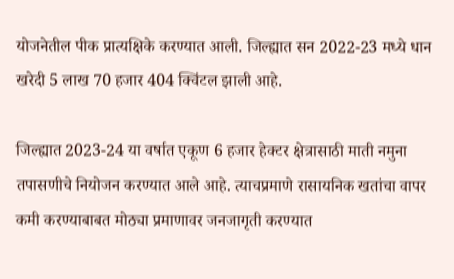योजनेतील पीक प्रात्यक्षिके करण्यात आली. जिल्ह्यात सन 2022-23 मध्ये धान खरेदी 5 लाख 70 हजार 404 क्विंटल झाली आहे.

जिल्ह्यात 2023-24 या वर्षात एकूण 6 हजार हेक्टर क्षेत्रासाठी माती नमुना तपासणीचे नियोजन करण्यात आले आहे. त्याचप्रमाणे रासायनिक खतांचा वापर कमी करण्याबाबत मोठ्या प्रमाणावर जनजागृती करण्यात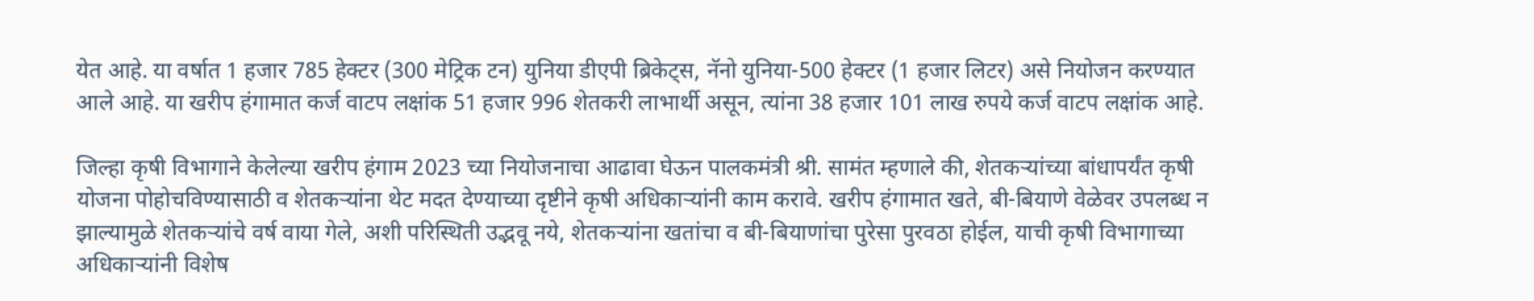येत आहे. या वर्षात 1 हजार 785 हेक्टर (300 मेट्रिक टन) युनिया डीएपी ब्रिकेट्‌‍स, नॅनो युनिया-500 हेक्टर (1 हजार लिटर) असे नियोजन करण्यात आले आहे. या खरीप हंगामात कर्ज वाटप लक्षांक 51 हजार 996 शेतकरी लाभार्थी असून, त्यांना 38 हजार 101 लाख रुपये कर्ज वाटप लक्षांक आहे.

जिल्हा कृषी विभागाने केलेल्या खरीप हंगाम 2023 च्या नियोजनाचा आढावा घेऊन पालकमंत्री श्री. सामंत म्हणाले की, शेतकऱ्यांच्या बांधापर्यंत कृषी योजना पोहोचविण्यासाठी व शेतकऱ्यांना थेट मदत देण्याच्या दृष्टीने कृषी अधिकाऱ्यांनी काम करावे. खरीप हंगामात खते, बी-बियाणे वेळेवर उपलब्ध न झाल्यामुळे शेतकऱ्यांचे वर्ष वाया गेले, अशी परिस्थिती उद्भवू नये, शेतकऱ्यांना खतांचा व बी-बियाणांचा पुरेसा पुरवठा होईल, याची कृषी विभागाच्या अधिकाऱ्यांनी विशेष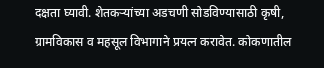दक्षता घ्यावी. शेतकऱ्यांच्या अडचणी सोडविण्यासाठी कृषी, ग्रामविकास व महसूल विभागाने प्रयत्न करावेत. कोकणातील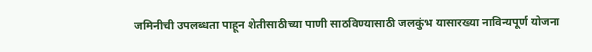जमिनीची उपलब्धता पाहून शेतीसाठीच्या पाणी साठविण्यासाठी जलकुंभ यासारख्या नाविन्यपूर्ण योजना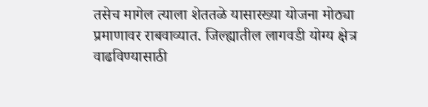तसेच मागेल त्याला शेततळे यासारख्या योजना मोठ्या प्रमाणावर राबवाव्यात. जिल्ह्यातील लागवडी योग्य क्षेत्र वाढविण्यासाठी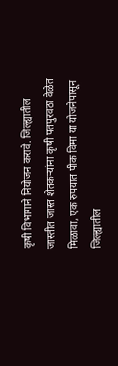कृषी विभागाने नियोजन करावे. जिल्ह्यातील जास्तीत जास्त शेतकऱ्यांना कृषी पतपुरवठा वेळेत मिळावा, एक रुपयात पीक विमा या योजनेपासून जिल्ह्यातील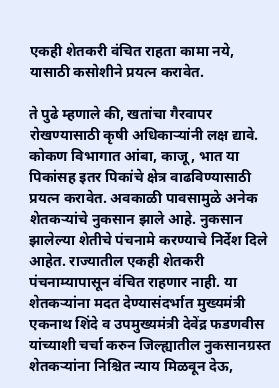एकही शेतकरी वंचित राहता कामा नये, यासाठी कसोशीने प्रयत्न करावेत.

ते पुढे म्हणाले की, खतांचा गैरवापर रोखण्यासाठी कृषी अधिकाऱ्यांनी लक्ष द्यावे. कोकण विभागात आंबा, काजू, भात या पिकांसह इतर पिकांचे क्षेत्र वाढविण्यासाठी प्रयत्न करावेत. अवकाळी पावसामुळे अनेक शेतकऱ्यांचे नुकसान झाले आहे. नुकसान झालेल्या शेतीचे पंचनामे करण्याचे निर्देश दिले आहेत. राज्यातील एकही शेतकरी पंचनाम्यापासून वंचित राहणार नाही. या शेतकऱ्यांना मदत देण्यासंदर्भात मुख्यमंत्री एकनाथ शिंदे व उपमुख्यमंत्री देवेंद्र फडणवीस यांच्याशी चर्चा करुन जिल्ह्यातील नुकसानग्रस्त शेतकऱ्यांना निश्चित न्याय मिळवून देऊ,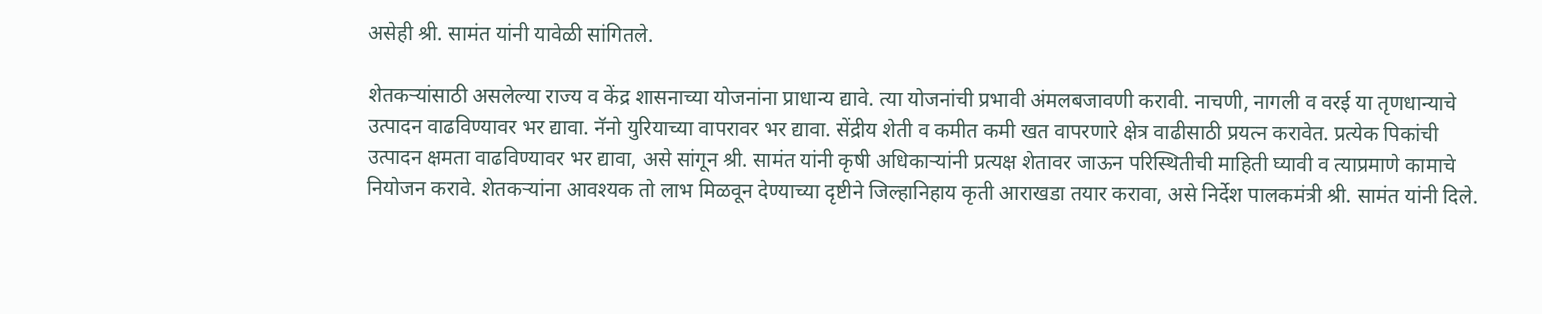असेही श्री. सामंत यांनी यावेळी सांगितले.

शेतकऱ्यांसाठी असलेल्या राज्य व केंद्र शासनाच्या योजनांना प्राधान्य द्यावे. त्या योजनांची प्रभावी अंमलबजावणी करावी. नाचणी, नागली व वरई या तृणधान्याचे उत्पादन वाढविण्यावर भर द्यावा. नॅनो युरियाच्या वापरावर भर द्यावा. सेंद्रीय शेती व कमीत कमी खत वापरणारे क्षेत्र वाढीसाठी प्रयत्न करावेत. प्रत्येक पिकांची उत्पादन क्षमता वाढविण्यावर भर द्यावा, असे सांगून श्री. सामंत यांनी कृषी अधिकाऱ्यांनी प्रत्यक्ष शेतावर जाऊन परिस्थितीची माहिती घ्यावी व त्याप्रमाणे कामाचे नियोजन करावे. शेतकऱ्यांना आवश्यक तो लाभ मिळवून देण्याच्या दृष्टीने जिल्हानिहाय कृती आराखडा तयार करावा, असे निर्देश पालकमंत्री श्री. सामंत यांनी दिले.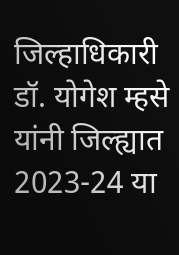जिल्हाधिकारी डॉ. योगेश म्हसे यांनी जिल्ह्यात 2023-24 या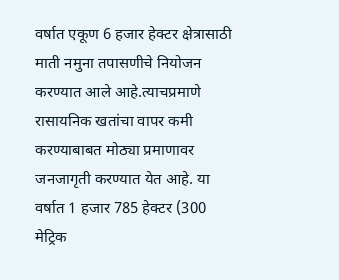वर्षात एकूण 6 हजार हेक्टर क्षेत्रासाठी माती नमुना तपासणीचे नियोजन करण्यात आले आहे.त्याचप्रमाणे रासायनिक खतांचा वापर कमी करण्याबाबत मोठ्या प्रमाणावर जनजागृती करण्यात येत आहे. या वर्षात 1 हजार 785 हेक्टर (300 मेट्रिक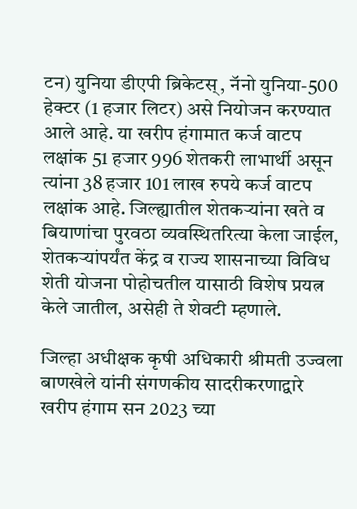टन) युनिया डीएपी ब्रिकेटस्‌‍, नॅनो युनिया-500 हेक्टर (1 हजार लिटर) असे नियोजन करण्यात आले आहे. या खरीप हंगामात कर्ज वाटप लक्षांक 51 हजार 996 शेतकरी लाभार्थी असून त्यांना 38 हजार 101 लाख रुपये कर्ज वाटप लक्षांक आहे. जिल्ह्यातील शेतकऱ्यांना खते व बियाणांचा पुरवठा व्यवस्थितरित्या केला जाईल, शेतकऱ्यांपर्यंत केंद्र व राज्य शासनाच्या विविध शेती योजना पोहोचतील यासाठी विशेष प्रयत्न केले जातील, असेही ते शेवटी म्हणाले.

जिल्हा अधीक्षक कृषी अधिकारी श्रीमती उज्वला बाणखेले यांनी संगणकीय सादरीकरणाद्वारे खरीप हंगाम सन 2023 च्या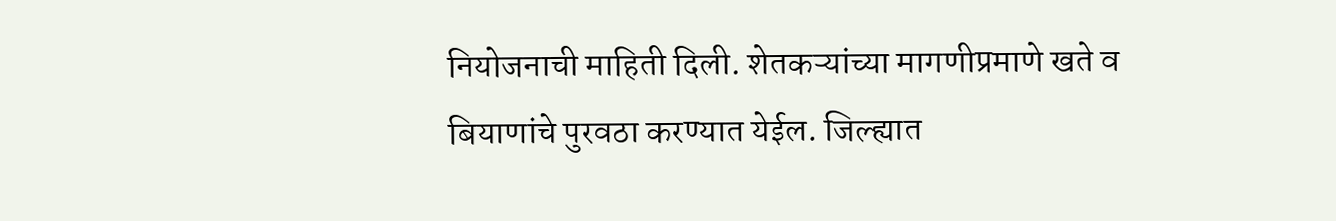नियोजनाची माहिती दिली. शेतकऱ्यांच्या मागणीप्रमाणे खते व बियाणांचे पुरवठा करण्यात येईल. जिल्ह्यात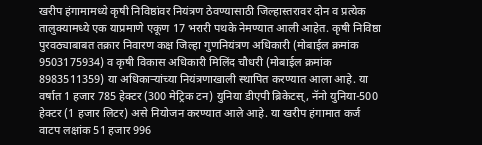खरीप हंगामामध्ये कृषी निविष्ठांवर नियंत्रण ठेवण्यासाठी जिल्हास्तरावर दोन व प्रत्येक तालुक्यामध्ये एक याप्रमाणे एकूण 17 भरारी पथके नेमण्यात आली आहेत. कृषी निविष्ठा पुरवठ्याबाबत तक्रार निवारण कक्ष जिल्हा गुणनियंत्रण अधिकारी (मोबाईल क्रमांक 9503175934) व कृषी विकास अधिकारी मिलिंद चौधरी (मोबाईल क्रमांक 8983511359) या अधिकाऱ्यांच्या नियंत्रणाखाली स्थापित करण्यात आला आहे. या वर्षात 1 हजार 785 हेक्टर (300 मेट्रिक टन) युनिया डीएपी ब्रिकेटस्‌‍, नॅनो युनिया-500 हेक्टर (1 हजार लिटर) असे नियोजन करण्यात आले आहे. या खरीप हंगामात कर्ज वाटप लक्षांक 51 हजार 996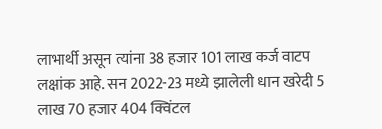लाभार्थी असून त्यांना 38 हजार 101 लाख कर्ज वाटप लक्षांक आहे. सन 2022-23 मध्ये झालेली धान खरेदी 5 लाख 70 हजार 404 क्विंटल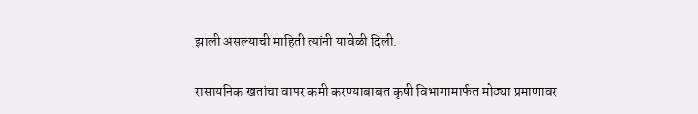झाली असल्याची माहिती त्यांनी यावेळी दिली.

रासायनिक खतांचा वापर कमी करण्याबाबत कृषी विभागामार्फत मोठ्या प्रमाणावर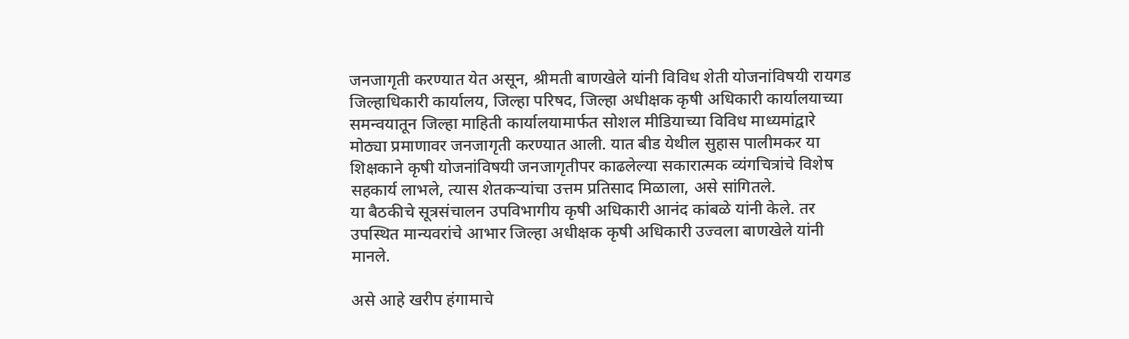जनजागृती करण्यात येत असून, श्रीमती बाणखेले यांनी विविध शेती योजनांविषयी रायगड जिल्हाधिकारी कार्यालय, जिल्हा परिषद, जिल्हा अधीक्षक कृषी अधिकारी कार्यालयाच्या समन्वयातून जिल्हा माहिती कार्यालयामार्फत सोशल मीडियाच्या विविध माध्यमांद्वारे मोठ्या प्रमाणावर जनजागृती करण्यात आली. यात बीड येथील सुहास पालीमकर या शिक्षकाने कृषी योजनांविषयी जनजागृतीपर काढलेल्या सकारात्मक व्यंगचित्रांचे विशेष सहकार्य लाभले, त्यास शेतकऱ्यांचा उत्तम प्रतिसाद मिळाला, असे सांगितले.
या बैठकीचे सूत्रसंचालन उपविभागीय कृषी अधिकारी आनंद कांबळे यांनी केले. तर उपस्थित मान्यवरांचे आभार जिल्हा अधीक्षक कृषी अधिकारी उज्वला बाणखेले यांनी मानले.

असे आहे खरीप हंगामाचे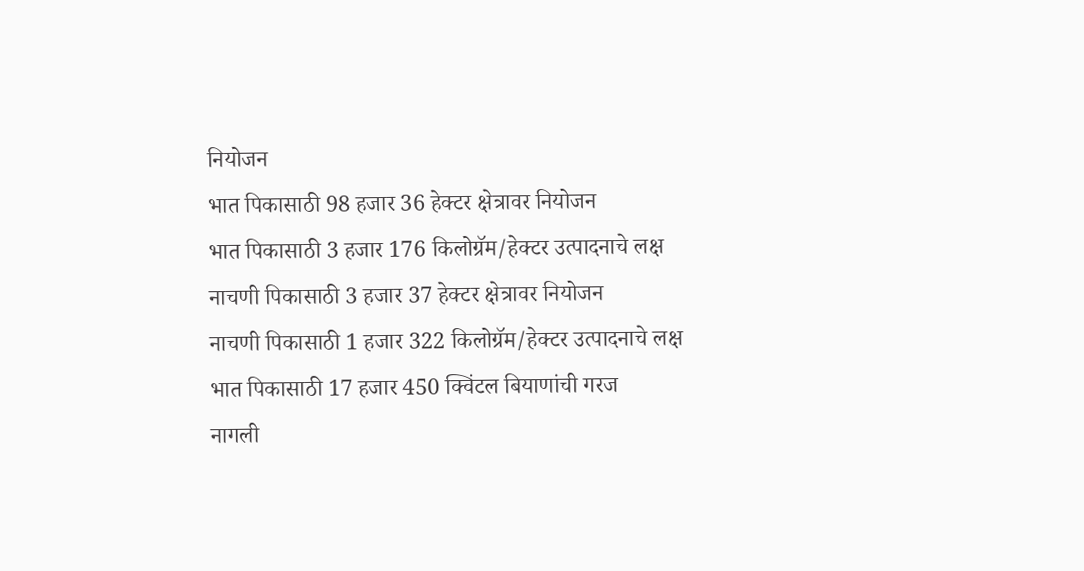नियोजन
भात पिकासाठी 98 हजार 36 हेक्टर क्षेत्रावर नियोजन
भात पिकासाठी 3 हजार 176 किलोग्रॅम/हेक्टर उत्पादनाचे लक्ष
नाचणी पिकासाठी 3 हजार 37 हेक्टर क्षेत्रावर नियोजन
नाचणी पिकासाठी 1 हजार 322 किलोग्रॅम/हेक्टर उत्पादनाचे लक्ष
भात पिकासाठी 17 हजार 450 क्विंटल बियाणांची गरज
नागली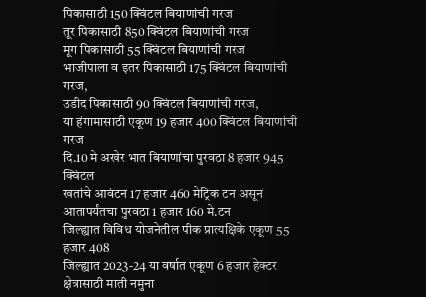पिकासाठी 150 क्विंटल बियाणांची गरज
तूर पिकासाठी 850 क्विंटल बियाणांची गरज
मूग पिकासाठी 55 क्विंटल बियाणांची गरज
भाजीपाला व इतर पिकासाठी 175 क्विंटल बियाणांची गरज,
उडीद पिकासाठी 90 क्विंटल बियाणांची गरज,
या हंगामासाठी एकूण 19 हजार 400 क्विंटल बियाणांची गरज
दि.10 मे अखेर भात बियाणांचा पुरवठा 8 हजार 945 क्विंटल
खतांचे आवंटन 17 हजार 460 मेट्रिक टन असून आतापर्यंतचा पुरवठा 1 हजार 160 मे.टन
जिल्ह्यात विविध योजनेतील पीक प्रात्यक्षिके एकूण 55 हजार 408
जिल्ह्यात 2023-24 या वर्षात एकूण 6 हजार हेक्टर क्षेत्रासाठी माती नमुना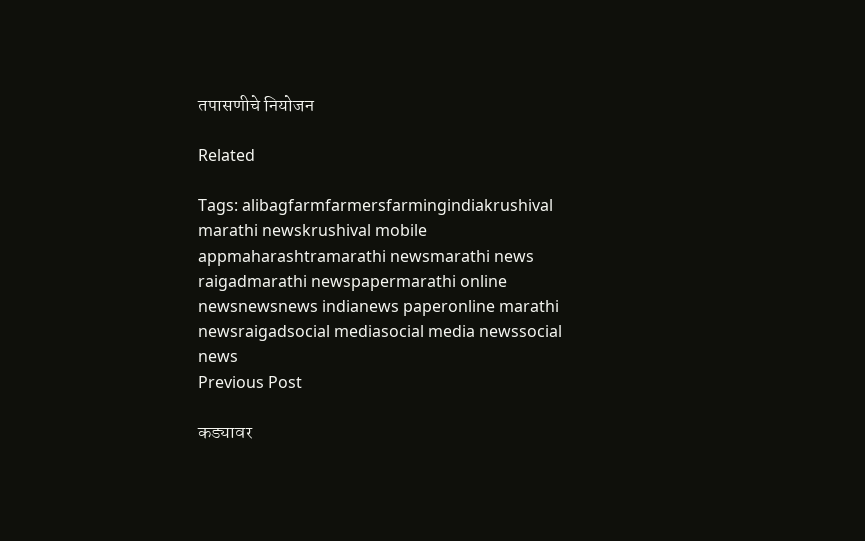तपासणीचे नियोजन

Related

Tags: alibagfarmfarmersfarmingindiakrushival marathi newskrushival mobile appmaharashtramarathi newsmarathi news raigadmarathi newspapermarathi online newsnewsnews indianews paperonline marathi newsraigadsocial mediasocial media newssocial news
Previous Post

कड्यावर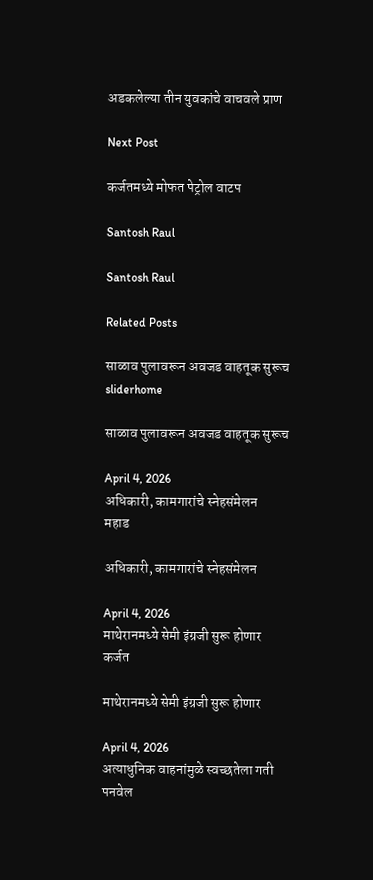अडकलेल्या तीन युवकांचे वाचवले प्राण

Next Post

कर्जतमध्ये मोफत पेट्रोल वाटप

Santosh Raul

Santosh Raul

Related Posts

साळाव पुलावरून अवजड वाहतूक सुरूच
sliderhome

साळाव पुलावरून अवजड वाहतूक सुरूच

April 4, 2026
अधिकारी, कामगारांचे स्नेहसंमेलन
महाड

अधिकारी, कामगारांचे स्नेहसंमेलन

April 4, 2026
माथेरानमध्ये सेमी इंग्रजी सुरू होणार
कर्जत

माथेरानमध्ये सेमी इंग्रजी सुरू होणार

April 4, 2026
अत्याधुनिक वाहनांमुळे स्वच्छतेला गती
पनवेल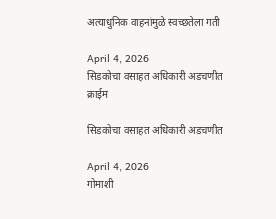अत्याधुनिक वाहनांमुळे स्वच्छतेला गती

April 4, 2026
सिडकोचा वसाहत अधिकारी अडचणीत
क्राईम

सिडकोचा वसाहत अधिकारी अडचणीत

April 4, 2026
गोमाशी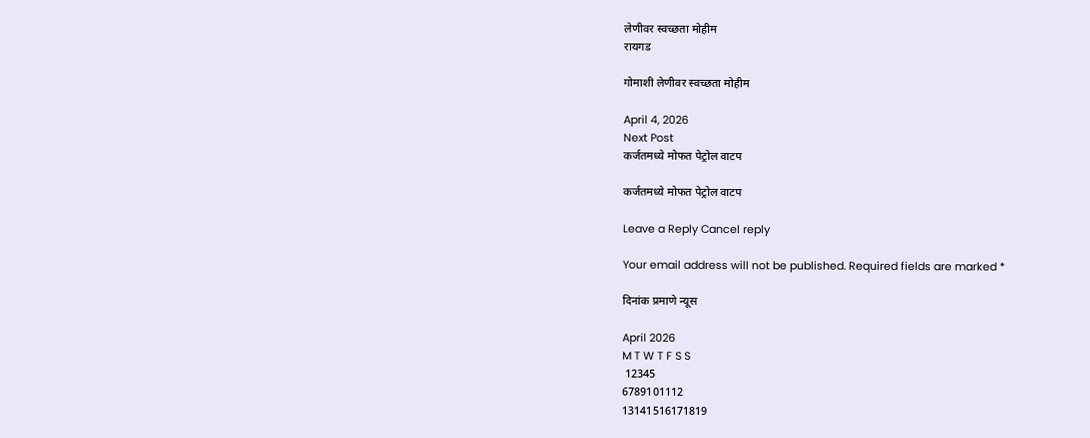लेणीवर स्वच्छता मोहीम
रायगड

गोमाशी लेणीवर स्वच्छता मोहीम

April 4, 2026
Next Post
कर्जतमध्ये मोफत पेट्रोल वाटप

कर्जतमध्ये मोफत पेट्रोल वाटप

Leave a Reply Cancel reply

Your email address will not be published. Required fields are marked *

दिनांक प्रमाणे न्यूस

April 2026
M T W T F S S
 12345
6789101112
13141516171819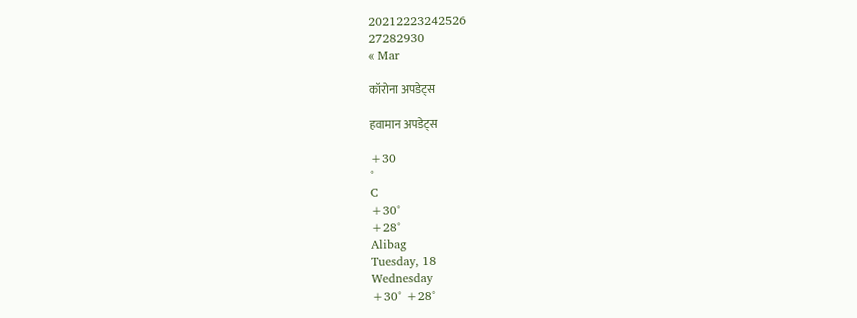20212223242526
27282930
« Mar

कॉरोना अपडेट्स

हवामान अपडेट्स

+30
°
C
+30°
+28°
Alibag
Tuesday, 18
Wednesday
+30° +28°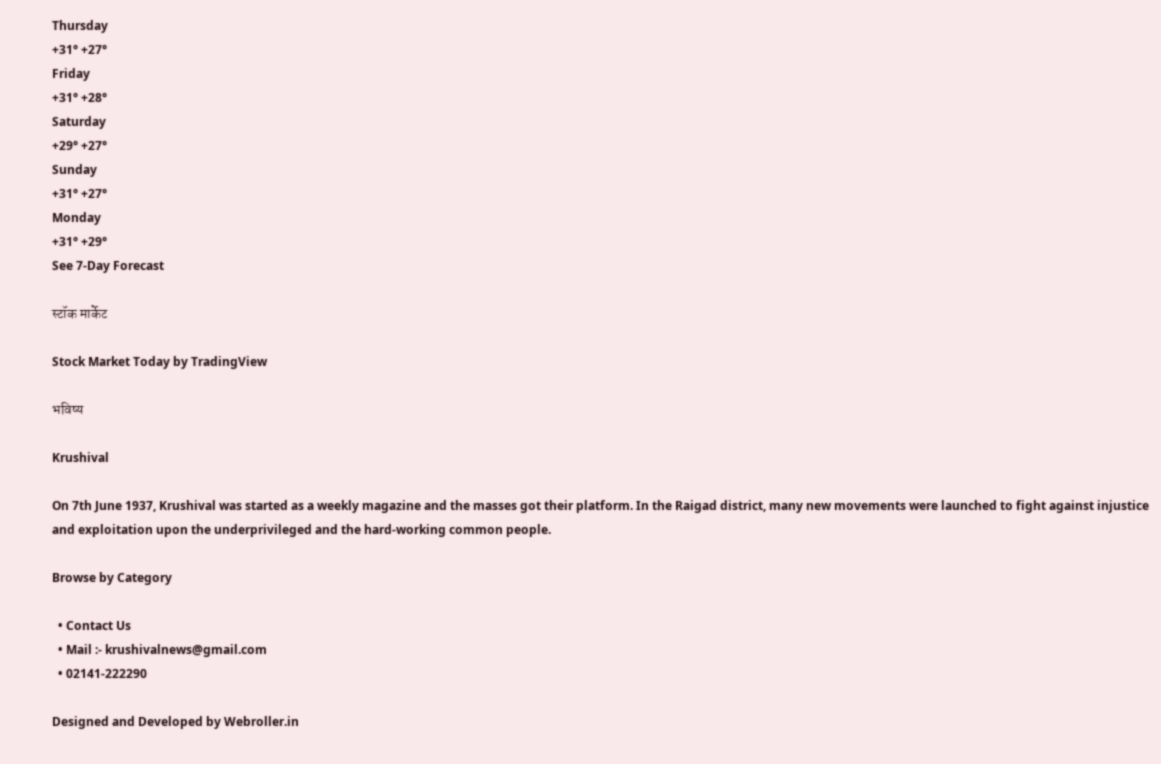Thursday
+31° +27°
Friday
+31° +28°
Saturday
+29° +27°
Sunday
+31° +27°
Monday
+31° +29°
See 7-Day Forecast

स्टॉक मार्केट

Stock Market Today by TradingView

भविष्य

Krushival

On 7th June 1937, Krushival was started as a weekly magazine and the masses got their platform. In the Raigad district, many new movements were launched to fight against injustice and exploitation upon the underprivileged and the hard-working common people.

Browse by Category

  • Contact Us
  • Mail :- krushivalnews@gmail.com
  • 02141-222290

Designed and Developed by Webroller.in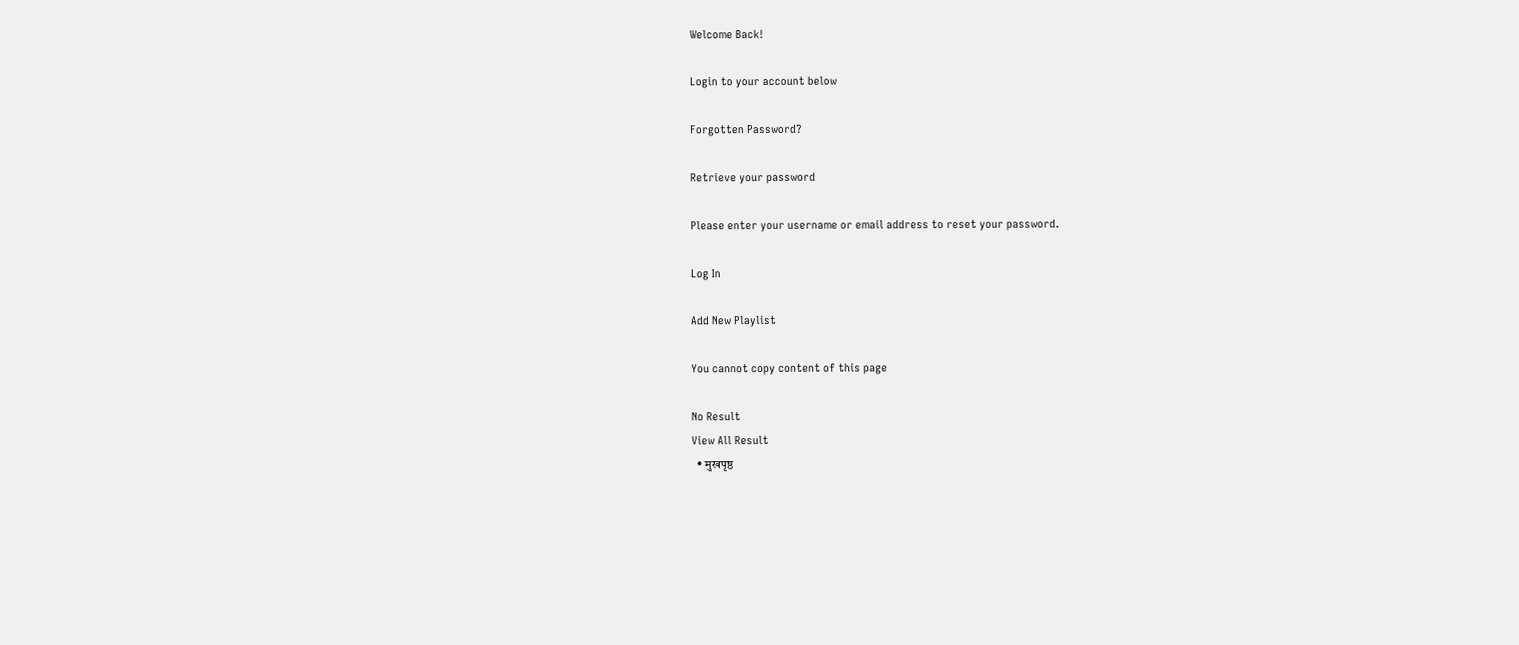Welcome Back!

Login to your account below

Forgotten Password?

Retrieve your password

Please enter your username or email address to reset your password.

Log In

Add New Playlist

You cannot copy content of this page

No Result
View All Result
  • मुखपृष्ठ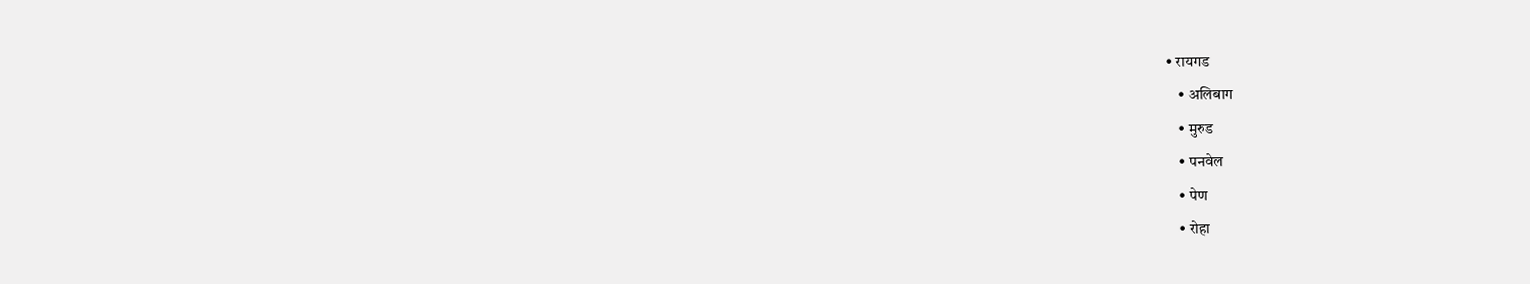• रायगड
    • अलिबाग
    • मुरुड
    • पनवेल
    • पेण
    • रोहा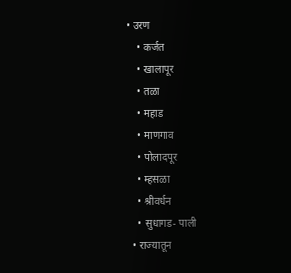• उरण
    • कर्जत
    • खालापूर
    • तळा
    • महाड
    • माणगाव
    • पोलादपूर
    • म्हसळा
    • श्रीवर्धन
    • सुधागड- पाली
  • राज्यातून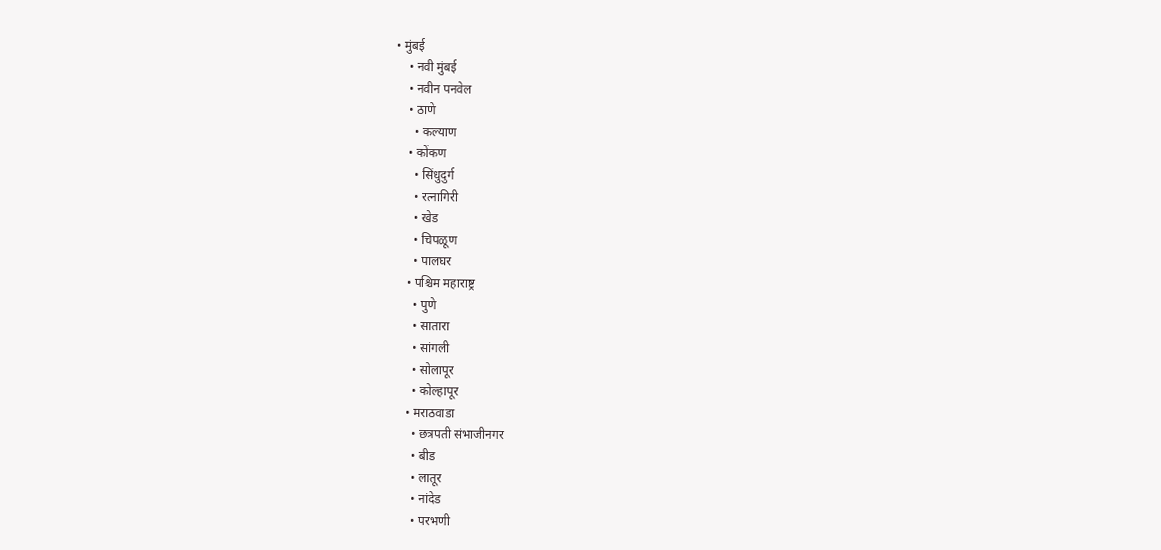• मुंबई
    • नवी मुंबई
    • नवीन पनवेल
    • ठाणे
      • कल्याण
    • कोंकण
      • सिंधुदुर्ग
      • रत्नागिरी
      • खेड
      • चिपळूण
      • पालघर
    • पश्चिम महाराष्ट्र
      • पुणे
      • सातारा
      • सांगली
      • सोलापूर
      • कोल्हापूर
    • मराठवाडा
      • छत्रपती संभाजीनगर
      • बीड
      • लातूर
      • नांदेड
      • परभणी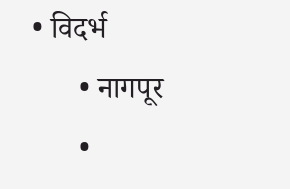• विदर्भ
      • नागपूर
      •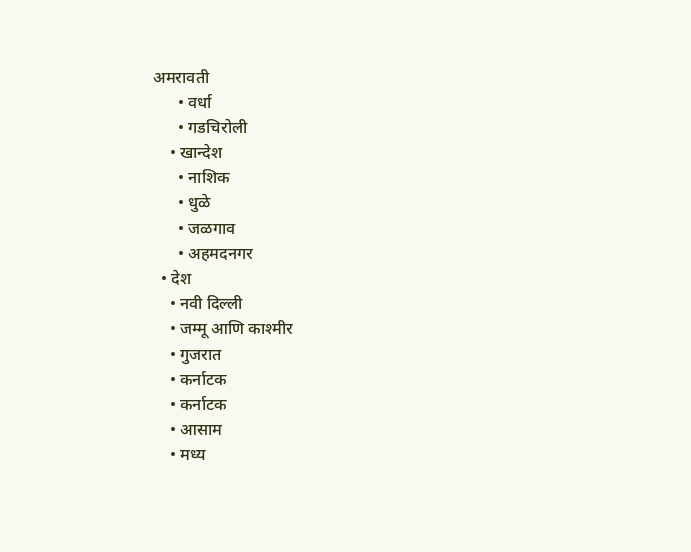अमरावती
      • वर्धा
      • गडचिरोली
    • खान्देश
      • नाशिक
      • धुळे
      • जळगाव
      • अहमदनगर
  • देश
    • नवी दिल्ली
    • जम्मू आणि काश्मीर
    • गुजरात
    • कर्नाटक
    • कर्नाटक
    • आसाम
    • मध्य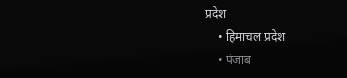प्रदेश
    • हिमाचल प्रदेश
    • पंजाब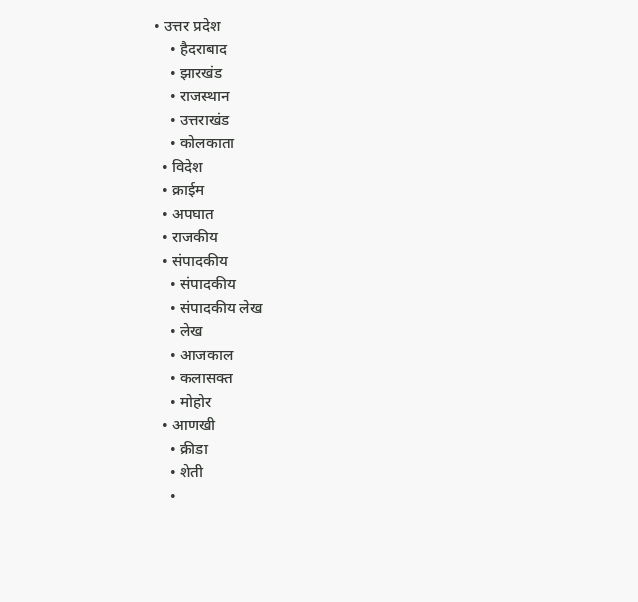• उत्तर प्रदेश
    • हैदराबाद
    • झारखंड
    • राजस्थान
    • उत्तराखंड
    • कोलकाता
  • विदेश
  • क्राईम
  • अपघात
  • राजकीय
  • संपादकीय
    • संपादकीय
    • संपादकीय लेख
    • लेख
    • आजकाल
    • कलासक्त
    • मोहोर
  • आणखी
    • क्रीडा
    • शेती
    •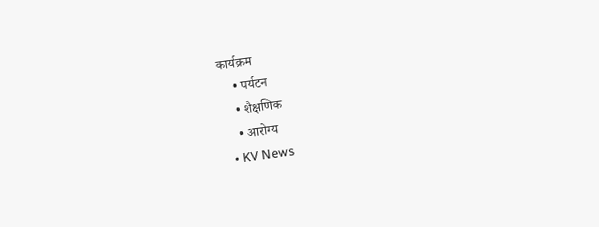कार्यक्रम
    • पर्यटन
    • शैक्षणिक
    • आरोग्य
  • KV News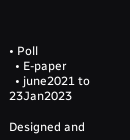• Poll
  • E-paper
  • june2021 to 23Jan2023

Designed and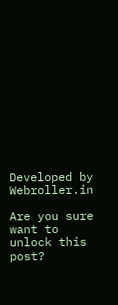Developed by Webroller.in

Are you sure want to unlock this post?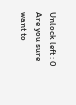Unlock left : 0
Are you sure want to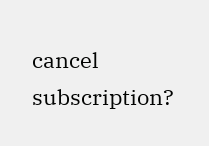cancel subscription?